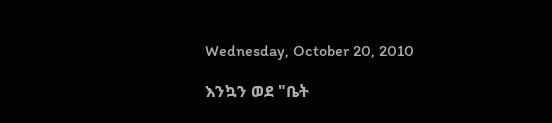Wednesday, October 20, 2010

እንኳን ወደ "ቤት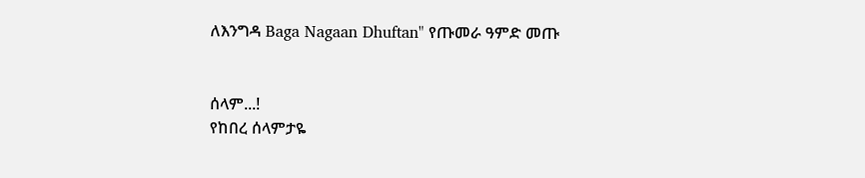ለእንግዳ Baga Nagaan Dhuftan" የጡመራ ዓምድ መጡ


ሰላም...!
የከበረ ሰላምታዬ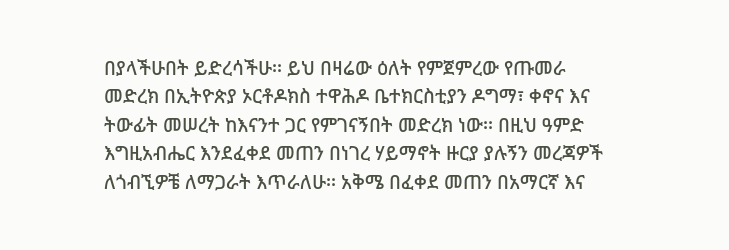በያላችሁበት ይድረሳችሁ፡፡ ይህ በዛሬው ዕለት የምጀምረው የጡመራ መድረክ በኢትዮጵያ ኦርቶዶክስ ተዋሕዶ ቤተክርስቲያን ዶግማ፣ ቀኖና እና ትውፊት መሠረት ከእናንተ ጋር የምገናኝበት መድረክ ነው፡፡ በዚህ ዓምድ እግዚአብሔር እንደፈቀደ መጠን በነገረ ሃይማኖት ዙርያ ያሉኝን መረጃዎች ለጎብኚዎቼ ለማጋራት እጥራለሁ፡፡ አቅሜ በፈቀደ መጠን በአማርኛ እና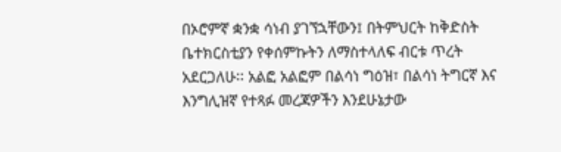በኦሮምኛ ቋንቋ ሳነብ ያገኘኋቸውን፤ በትምህርት ከቅድስት ቤተክርስቲያን የቀሰምኩትን ለማስተላለፍ ብርቱ ጥረት አደርጋለሁ፡፡ አልፎ አልፎም በልሳነ ግዕዝ፣ በልሳነ ትግርኛ እና እንግሊዝኛ የተጻፉ መረጃዎችን እንደሁኔታው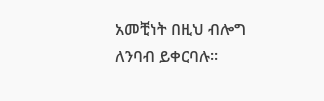አመቺነት በዚህ ብሎግ ለንባብ ይቀርባሉ፡፡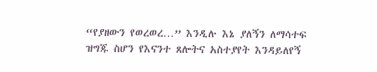“የያዘውን የወረወረ…” እንዲሉ እኔ ያለኝን ለማሳተፍ ዝግጁ ስሆን የእናንተ ጸሎትና አስተያየት እንዳይለየኝ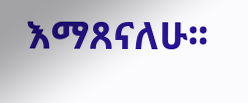እማጸናለሁ፡፡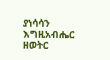ያነሳሳን እግዚአብሔር ዘወትር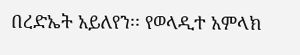በረድኤት አይለየን፡፡ የወላዲተ አምላክ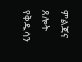ምልጃና ጸሎት የቅዱሳን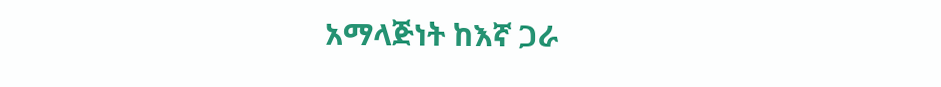አማላጅነት ከእኛ ጋራ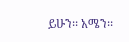ይሁን፡፡ አሜን፡፡